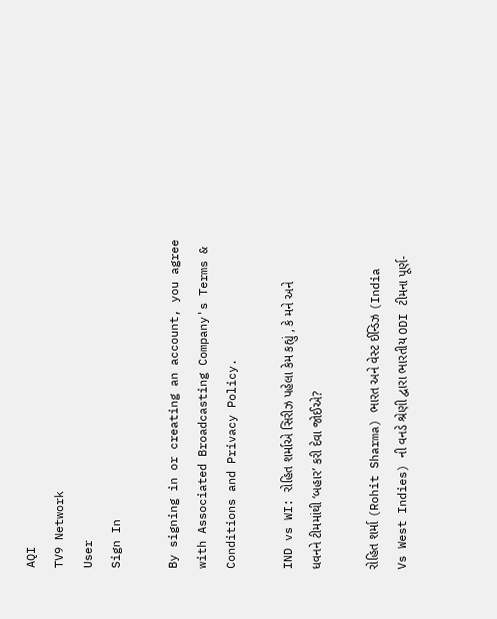AQI
TV9 Network
User
Sign In

By signing in or creating an account, you agree with Associated Broadcasting Company's Terms & Conditions and Privacy Policy.

IND vs WI: રોહિત શર્માએ સિરીઝ પહેલા કેમ કહ્યું , કે મને અને ધવનને ટીમમાંથી ‘બહાર’ કરી દેવા જોઈએ?

રોહિત શર્મા (Rohit Sharma) ભારત અને વેસ્ટ ઈન્ડિઝ (India Vs West Indies) ની વનડે શ્રેણી દ્વારા ભારતીય ODI ટીમના પૂર્ણ-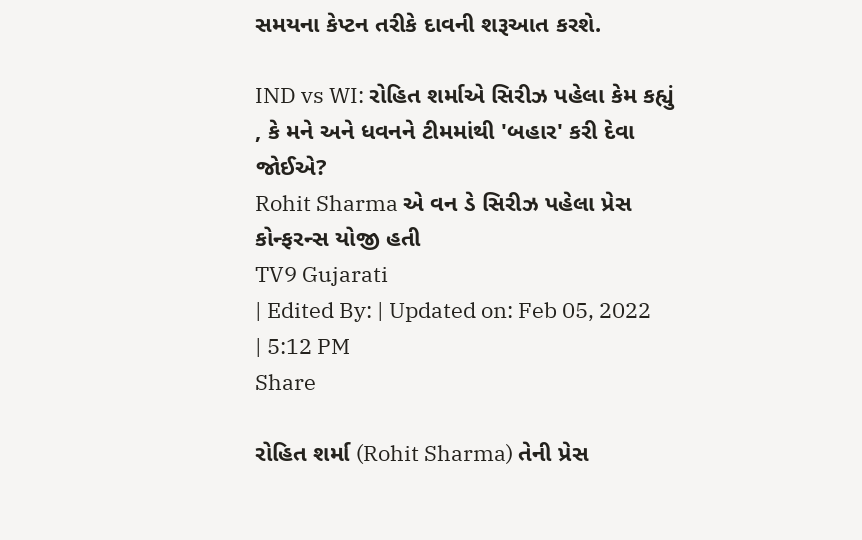સમયના કેપ્ટન તરીકે દાવની શરૂઆત કરશે.

IND vs WI: રોહિત શર્માએ સિરીઝ પહેલા કેમ કહ્યું , કે મને અને ધવનને ટીમમાંથી 'બહાર' કરી દેવા જોઈએ?
Rohit Sharma એ વન ડે સિરીઝ પહેલા પ્રેસ કોન્ફરન્સ યોજી હતી
TV9 Gujarati
| Edited By: | Updated on: Feb 05, 2022 | 5:12 PM
Share

રોહિત શર્મા (Rohit Sharma) તેની પ્રેસ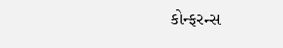કોન્ફરન્સ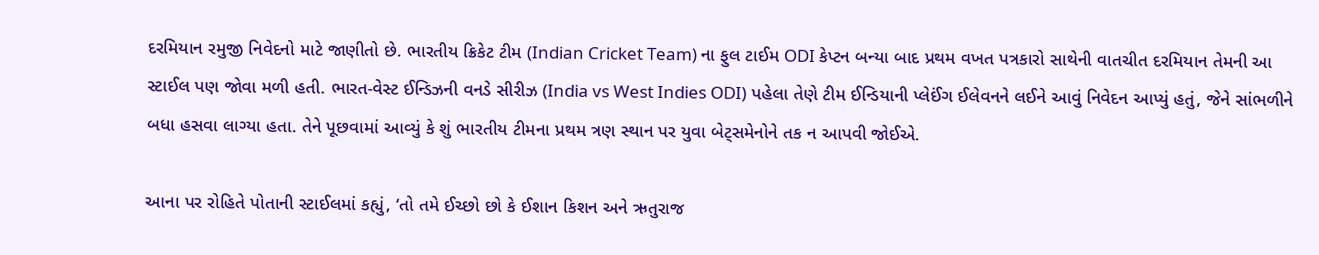દરમિયાન રમુજી નિવેદનો માટે જાણીતો છે. ભારતીય ક્રિકેટ ટીમ (Indian Cricket Team) ના ફુલ ટાઈમ ODI કેપ્ટન બન્યા બાદ પ્રથમ વખત પત્રકારો સાથેની વાતચીત દરમિયાન તેમની આ સ્ટાઈલ પણ જોવા મળી હતી. ભારત-વેસ્ટ ઈન્ડિઝની વનડે સીરીઝ (India vs West Indies ODI) પહેલા તેણે ટીમ ઈન્ડિયાની પ્લેઈંગ ઈલેવનને લઈને આવું નિવેદન આપ્યું હતું, જેને સાંભળીને બધા હસવા લાગ્યા હતા. તેને પૂછવામાં આવ્યું કે શું ભારતીય ટીમના પ્રથમ ત્રણ સ્થાન પર યુવા બેટ્સમેનોને તક ન આપવી જોઈએ.

આના પર રોહિતે પોતાની સ્ટાઈલમાં કહ્યું, ‘તો તમે ઈચ્છો છો કે ઈશાન કિશન અને ઋતુરાજ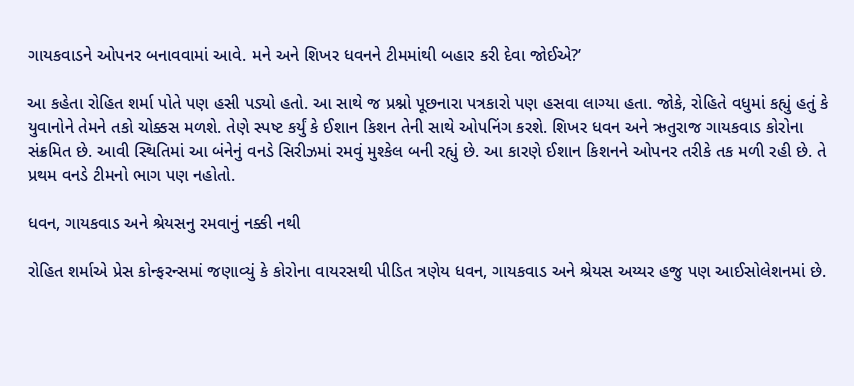ગાયકવાડને ઓપનર બનાવવામાં આવે. મને અને શિખર ધવનને ટીમમાંથી બહાર કરી દેવા જોઈએ?’

આ કહેતા રોહિત શર્મા પોતે પણ હસી પડ્યો હતો. આ સાથે જ પ્રશ્નો પૂછનારા પત્રકારો પણ હસવા લાગ્યા હતા. જોકે, રોહિતે વધુમાં કહ્યું હતું કે યુવાનોને તેમને તકો ચોક્કસ મળશે. તેણે સ્પષ્ટ કર્યું કે ઈશાન કિશન તેની સાથે ઓપનિંગ કરશે. શિખર ધવન અને ઋતુરાજ ગાયકવાડ કોરોના સંક્રમિત છે. આવી સ્થિતિમાં આ બંનેનું વનડે સિરીઝમાં રમવું મુશ્કેલ બની રહ્યું છે. આ કારણે ઈશાન કિશનને ઓપનર તરીકે તક મળી રહી છે. તે પ્રથમ વનડે ટીમનો ભાગ પણ નહોતો.

ધવન, ગાયકવાડ અને શ્રેયસનુ રમવાનું નક્કી નથી

રોહિત શર્માએ પ્રેસ કોન્ફરન્સમાં જણાવ્યું કે કોરોના વાયરસથી પીડિત ત્રણેય ધવન, ગાયકવાડ અને શ્રેયસ અય્યર હજુ પણ આઈસોલેશનમાં છે.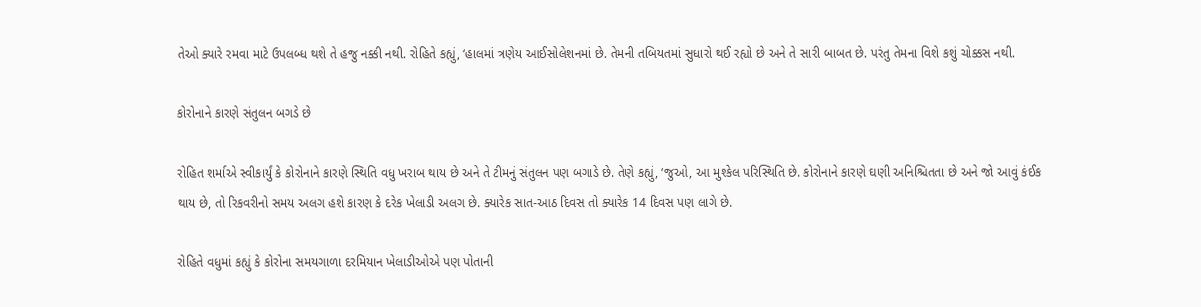તેઓ ક્યારે રમવા માટે ઉપલબ્ધ થશે તે હજુ નક્કી નથી. રોહિતે કહ્યું, ‘હાલમાં ત્રણેય આઈસોલેશનમાં છે. તેમની તબિયતમાં સુધારો થઈ રહ્યો છે અને તે સારી બાબત છે. પરંતુ તેમના વિશે કશું ચોક્કસ નથી.

કોરોનાને કારણે સંતુલન બગડે છે

રોહિત શર્માએ સ્વીકાર્યું કે કોરોનાને કારણે સ્થિતિ વધુ ખરાબ થાય છે અને તે ટીમનું સંતુલન પણ બગાડે છે. તેણે કહ્યું, ‘જુઓ, આ મુશ્કેલ પરિસ્થિતિ છે. કોરોનાને કારણે ઘણી અનિશ્ચિતતા છે અને જો આવું કંઈક થાય છે, તો રિકવરીનો સમય અલગ હશે કારણ કે દરેક ખેલાડી અલગ છે. ક્યારેક સાત-આઠ દિવસ તો ક્યારેક 14 દિવસ પણ લાગે છે.

રોહિતે વધુમાં કહ્યું કે કોરોના સમયગાળા દરમિયાન ખેલાડીઓએ પણ પોતાની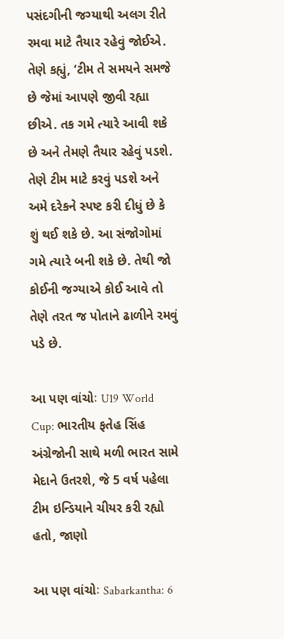પસંદગીની જગ્યાથી અલગ રીતે રમવા માટે તૈયાર રહેવું જોઈએ. તેણે કહ્યું, ‘ટીમ તે સમયને સમજે છે જેમાં આપણે જીવી રહ્યા છીએ. તક ગમે ત્યારે આવી શકે છે અને તેમણે તૈયાર રહેવું પડશે. તેણે ટીમ માટે કરવું પડશે અને અમે દરેકને સ્પષ્ટ કરી દીધું છે કે શું થઈ શકે છે. આ સંજોગોમાં ગમે ત્યારે બની શકે છે. તેથી જો કોઈની જગ્યાએ કોઈ આવે તો તેણે તરત જ પોતાને ઢાળીને રમવું પડે છે.

આ પણ વાંચોઃ U19 World Cup: ભારતીય ફતેહ સિંહ અંગ્રેજોની સાથે મળી ભારત સામે મેદાને ઉતરશે, જે 5 વર્ષ પહેલા ટીમ ઇન્ડિયાને ચીયર કરી રહ્યો હતો, જાણો

આ પણ વાંચોઃ Sabarkantha: 6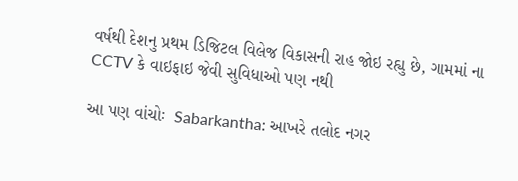વર્ષથી દેશનુ પ્રથમ ડિજિટલ વિલેજ વિકાસની રાહ જોઇ રહ્યુ છે, ગામમાં ના CCTV કે વાઇફાઇ જેવી સુવિધાઓ પણ નથી

આ પણ વાંચોઃ  Sabarkantha: આખરે તલોદ નગર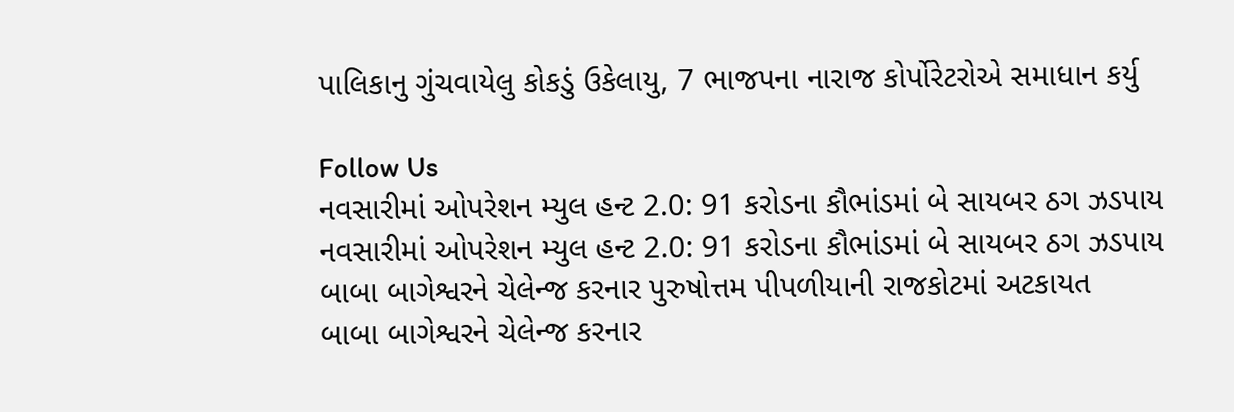પાલિકાનુ ગુંચવાયેલુ કોકડું ઉકેલાયુ, 7 ભાજપના નારાજ કોર્પોરેટરોએ સમાધાન કર્યુ

Follow Us
નવસારીમાં ઓપરેશન મ્યુલ હન્ટ 2.0: 91 કરોડના કૌભાંડમાં બે સાયબર ઠગ ઝડપાય
નવસારીમાં ઓપરેશન મ્યુલ હન્ટ 2.0: 91 કરોડના કૌભાંડમાં બે સાયબર ઠગ ઝડપાય
બાબા બાગેશ્વરને ચેલેન્જ કરનાર પુરુષોત્તમ પીપળીયાની રાજકોટમાં અટકાયત
બાબા બાગેશ્વરને ચેલેન્જ કરનાર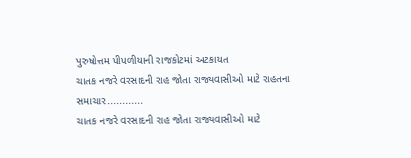પુરુષોત્તમ પીપળીયાની રાજકોટમાં અટકાયત
ચાતક નજરે વરસાદની રાહ જોતા રાજ્યવાસીઓ માટે રાહતના સમાચાર............
ચાતક નજરે વરસાદની રાહ જોતા રાજ્યવાસીઓ માટે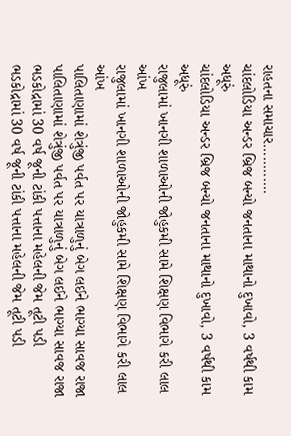રાહતના સમાચાર............
ચાંદલોડિયા અન્ડર બ્રિજ બન્યો જનતાના માથાનો દુખાવો, 3 વર્ષથી કામ અધૂરું
ચાંદલોડિયા અન્ડર બ્રિજ બન્યો જનતાના માથાનો દુખાવો, 3 વર્ષથી કામ અધૂરું
રાજુલામાં ખાનગી શાળાઓની જોહુકમી સામે શિક્ષણ વિભાગે કરી લાલ આંખ
રાજુલામાં ખાનગી શાળાઓની જોહુકમી સામે શિક્ષણ વિભાગે કરી લાલ આંખ
પાલિતાણામાં શેત્રુંજી પર્વત પર યાત્રાળુનું બેગ લઈને ભાગ્યા સાવજ રાજા
પાલિતાણામાં શેત્રુંજી પર્વત પર યાત્રાળુનું બેગ લઈને ભાગ્યા સાવજ રાજા
ભડકોદ્રામાં 30 વર્ષ જૂની ટાંકી પત્તાના મહેલની જેમ તૂટી પડી
ભડકોદ્રામાં 30 વર્ષ જૂની ટાંકી પત્તાના મહેલની જેમ તૂટી પડી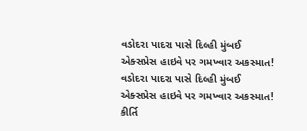વડોદરા પાદરા પાસે દિલ્હી મુંબઈ એક્સપ્રેસ હાઇવે પર ગમખ્વાર અકસ્માત!
વડોદરા પાદરા પાસે દિલ્હી મુંબઈ એક્સપ્રેસ હાઇવે પર ગમખ્વાર અકસ્માત!
કીર્તિ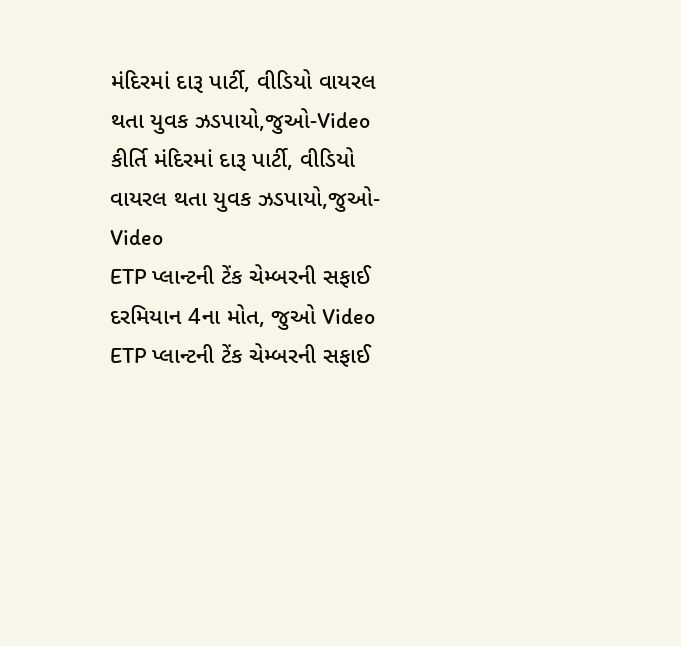મંદિરમાં દારૂ પાર્ટી, વીડિયો વાયરલ થતા યુવક ઝડપાયો,જુઓ-Video
કીર્તિ મંદિરમાં દારૂ પાર્ટી, વીડિયો વાયરલ થતા યુવક ઝડપાયો,જુઓ-Video
ETP પ્લાન્ટની ટેંક ચેમ્બરની સફાઈ દરમિયાન 4ના મોત, જુઓ Video
ETP પ્લાન્ટની ટેંક ચેમ્બરની સફાઈ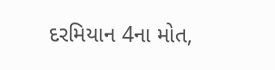દરમિયાન 4ના મોત,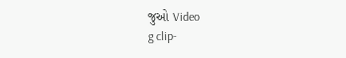જુઓ Video
g clip-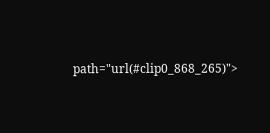path="url(#clip0_868_265)">